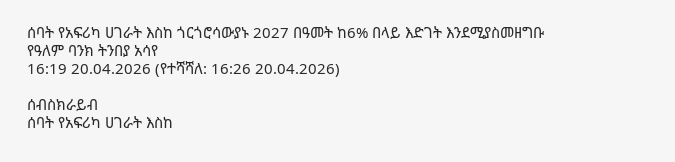ሰባት የአፍሪካ ሀገራት እስከ ጎርጎሮሳውያኑ 2027 በዓመት ከ6% በላይ እድገት እንደሚያስመዘግቡ የዓለም ባንክ ትንበያ አሳየ
16:19 20.04.2026 (የተሻሻለ: 16:26 20.04.2026)

ሰብስክራይብ
ሰባት የአፍሪካ ሀገራት እስከ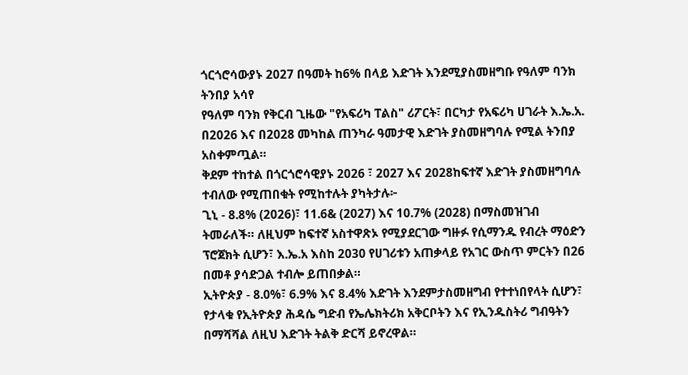ጎርጎሮሳውያኑ 2027 በዓመት ከ6% በላይ እድገት እንደሚያስመዘግቡ የዓለም ባንክ ትንበያ አሳየ
የዓለም ባንክ የቅርብ ጊዜው "የአፍሪካ ፐልስ" ሪፖርት፣ በርካታ የአፍሪካ ሀገራት እ.ኤ.አ. በ2026 እና በ2028 መካከል ጠንካራ ዓመታዊ እድገት ያስመዘግባሉ የሚል ትንበያ አስቀምጧል።
ቅደም ተከተል በጎርጎሮሳዊያኑ 2026 ፣ 2027 እና 2028ከፍተኛ እድገት ያስመዘግባሉ ተብለው የሚጠበቁት የሚከተሉት ያካትታሉ፦
ጊኒ - 8.8% (2026)፣ 11.6& (2027) እና 10.7% (2028) በማስመዝገብ ትመራለች። ለዚህም ከፍተኛ አስተዋጽኦ የሚያደርገው ግዙፉ የሲማንዱ የብረት ማዕድን ፕሮጀክት ሲሆን፣ እ.ኤ.አ እስከ 2030 የሀገሪቱን አጠቃላይ የአገር ውስጥ ምርትን በ26 በመቶ ያሳድጋል ተብሎ ይጠበቃል።
ኢትዮጵያ - 8.0%፣ 6.9% እና 8.4% እድገት እንደምታስመዘግብ የተተነበየላት ሲሆን፣ የታላቁ የኢትዮጵያ ሕዳሴ ግድብ የኤሌክትሪክ አቅርቦትን እና የኢንዱስትሪ ግብዓትን በማሻሻል ለዚህ እድገት ትልቅ ድርሻ ይኖረዋል።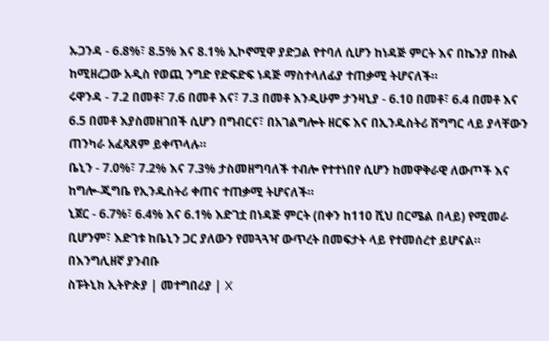ኡጋንዳ - 6.8%፣ 8.5% እና 8.1% ኢኮኖሚዋ ያድጋል የተባለ ሲሆን ከነዳጅ ምርት እና በኬንያ በኩል ከሚዘረጋው አዲስ የወጪ ንግድ የድፍድፍ ነዳጅ ማስተላለፊያ ተጠቃሚ ትሆናለች።
ሩዋንዳ - 7.2 በመቶ፣ 7.6 በመቶ እና፣ 7.3 በመቶ እንዲሁም ታንዛኒያ - 6.1ዐ በመቶ፣ 6.4 በመቶ እና 6.5 በመቶ እያስመዘገበች ሲሆን በግብርና፣ በአገልግሎት ዘርፍ እና በኢንዱስትሪ ሽግግር ላይ ያላቸውን ጠንካራ አፈጻጸም ይቀጥላሉ።
ቤኒን - 7.0%፣ 7.2% እና 7.3% ታስመዘግባለች ተብሎ የተተነበየ ሲሆን ከመዋቅራዊ ለውጦች እና ከግሎ-ጂግቤ የኢንዱስትሪ ቀጠና ተጠቃሚ ትሆናለች።
ኒጀር - 6.7%፣ 6.4% እና 6.1% እድገቷ በነዳጅ ምርት (በቀን ከ110 ሺህ በርሜል በላይ) የሚመራ ቢሆንም፣ እድገቱ ከቤኒን ጋር ያለውን የመጓጓዣ ውጥረት በመፍታት ላይ የተመሰረተ ይሆናል።
በእንግሊዘኛ ያንብቡ
ስፑትኒክ ኢትዮጵያ | መተግበሪያ | X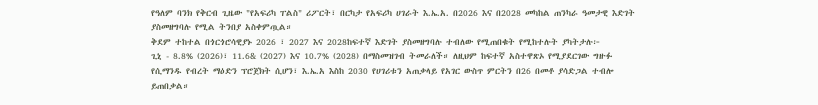የዓለም ባንክ የቅርብ ጊዜው "የአፍሪካ ፐልስ" ሪፖርት፣ በርካታ የአፍሪካ ሀገራት እ.ኤ.አ. በ2026 እና በ2028 መካከል ጠንካራ ዓመታዊ እድገት ያስመዘግባሉ የሚል ትንበያ አስቀምጧል።
ቅደም ተከተል በጎርጎሮሳዊያኑ 2026 ፣ 2027 እና 2028ከፍተኛ እድገት ያስመዘግባሉ ተብለው የሚጠበቁት የሚከተሉት ያካትታሉ፦
ጊኒ - 8.8% (2026)፣ 11.6& (2027) እና 10.7% (2028) በማስመዝገብ ትመራለች። ለዚህም ከፍተኛ አስተዋጽኦ የሚያደርገው ግዙፉ የሲማንዱ የብረት ማዕድን ፕሮጀክት ሲሆን፣ እ.ኤ.አ እስከ 2030 የሀገሪቱን አጠቃላይ የአገር ውስጥ ምርትን በ26 በመቶ ያሳድጋል ተብሎ ይጠበቃል።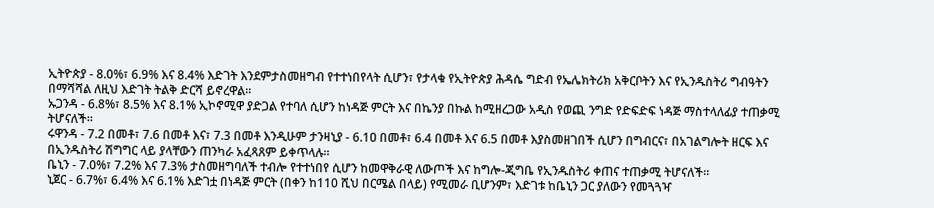ኢትዮጵያ - 8.0%፣ 6.9% እና 8.4% እድገት እንደምታስመዘግብ የተተነበየላት ሲሆን፣ የታላቁ የኢትዮጵያ ሕዳሴ ግድብ የኤሌክትሪክ አቅርቦትን እና የኢንዱስትሪ ግብዓትን በማሻሻል ለዚህ እድገት ትልቅ ድርሻ ይኖረዋል።
ኡጋንዳ - 6.8%፣ 8.5% እና 8.1% ኢኮኖሚዋ ያድጋል የተባለ ሲሆን ከነዳጅ ምርት እና በኬንያ በኩል ከሚዘረጋው አዲስ የወጪ ንግድ የድፍድፍ ነዳጅ ማስተላለፊያ ተጠቃሚ ትሆናለች።
ሩዋንዳ - 7.2 በመቶ፣ 7.6 በመቶ እና፣ 7.3 በመቶ እንዲሁም ታንዛኒያ - 6.1ዐ በመቶ፣ 6.4 በመቶ እና 6.5 በመቶ እያስመዘገበች ሲሆን በግብርና፣ በአገልግሎት ዘርፍ እና በኢንዱስትሪ ሽግግር ላይ ያላቸውን ጠንካራ አፈጻጸም ይቀጥላሉ።
ቤኒን - 7.0%፣ 7.2% እና 7.3% ታስመዘግባለች ተብሎ የተተነበየ ሲሆን ከመዋቅራዊ ለውጦች እና ከግሎ-ጂግቤ የኢንዱስትሪ ቀጠና ተጠቃሚ ትሆናለች።
ኒጀር - 6.7%፣ 6.4% እና 6.1% እድገቷ በነዳጅ ምርት (በቀን ከ110 ሺህ በርሜል በላይ) የሚመራ ቢሆንም፣ እድገቱ ከቤኒን ጋር ያለውን የመጓጓዣ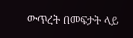ውጥረት በመፍታት ላይ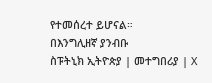የተመሰረተ ይሆናል።
በእንግሊዘኛ ያንብቡ
ስፑትኒክ ኢትዮጵያ | መተግበሪያ | X